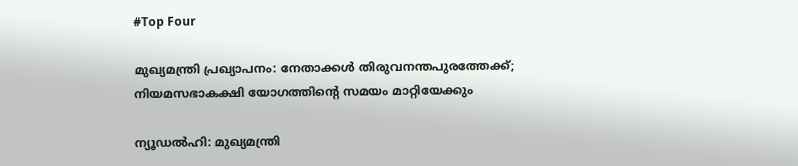#Top Four

മുഖ്യമന്ത്രി പ്രഖ്യാപനം: നേതാക്കള്‍ തിരുവനന്തപുരത്തേക്ക്; നിയമസഭാകക്ഷി യോഗത്തിന്റെ സമയം മാറ്റിയേക്കും

ന്യൂഡല്‍ഹി: മുഖ്യമന്ത്രി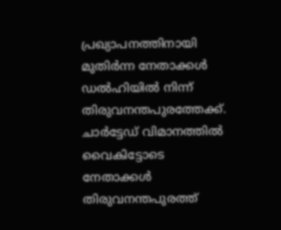പ്രഖ്യാപനത്തിനായി മുതിര്‍ന്ന നേതാക്കള്‍ ഡല്‍ഹിയില്‍ നിന്ന് തിരുവനന്തപുരത്തേക്ക്. ചാര്‍ട്ടേഡ് വിമാനത്തില്‍ വൈകിട്ടോടെ നേതാക്കള്‍ തിരുവനന്തപുരത്ത്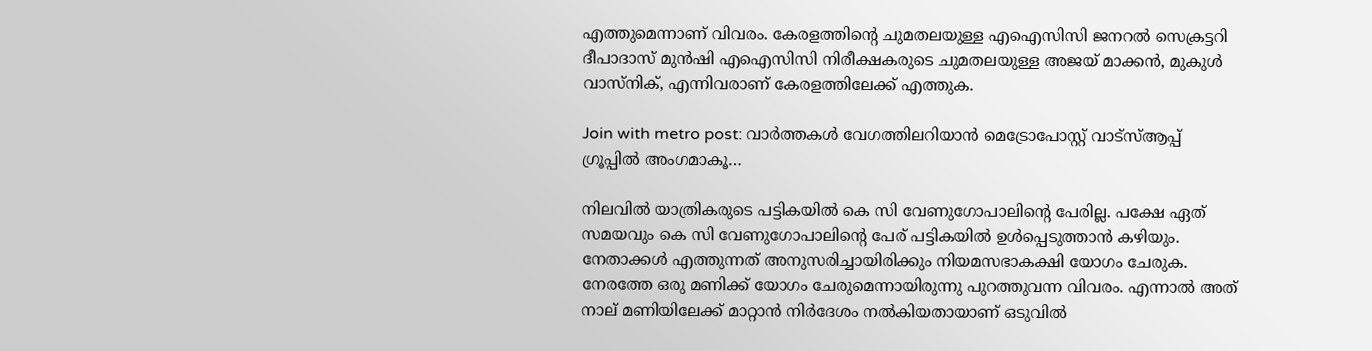എത്തുമെന്നാണ് വിവരം. കേരളത്തിന്റെ ചുമതലയുള്ള എഐസിസി ജനറല്‍ സെക്രട്ടറി ദീപാദാസ് മുന്‍ഷി എഐസിസി നിരീക്ഷകരുടെ ചുമതലയുള്ള അജയ് മാക്കന്‍, മുകുള്‍ വാസ്നിക്, എന്നിവരാണ് കേരളത്തിലേക്ക് എത്തുക.

Join with metro post: വാര്‍ത്തകള്‍ വേഗത്തിലറിയാന്‍ മെട്രോപോസ്റ്റ് വാട്‌സ്ആപ്പ് ഗ്രൂപ്പില്‍ അംഗമാകൂ…

നിലവില്‍ യാത്രികരുടെ പട്ടികയില്‍ കെ സി വേണുഗോപാലിന്റെ പേരില്ല. പക്ഷേ ഏത് സമയവും കെ സി വേണുഗോപാലിന്റെ പേര് പട്ടികയില്‍ ഉള്‍പ്പെടുത്താന്‍ കഴിയും. നേതാക്കള്‍ എത്തുന്നത് അനുസരിച്ചായിരിക്കും നിയമസഭാകക്ഷി യോഗം ചേരുക. നേരത്തേ ഒരു മണിക്ക് യോഗം ചേരുമെന്നായിരുന്നു പുറത്തുവന്ന വിവരം. എന്നാല്‍ അത് നാല് മണിയിലേക്ക് മാറ്റാന്‍ നിര്‍ദേശം നല്‍കിയതായാണ് ഒടുവില്‍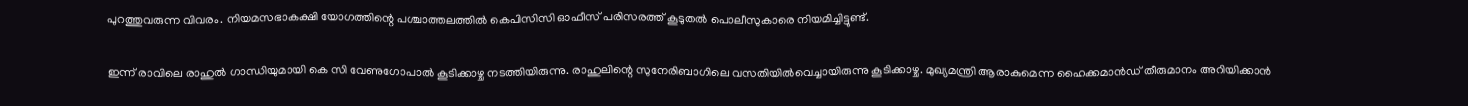പുറത്തുവരുന്ന വിവരം. നിയമസഭാകക്ഷി യോഗത്തിന്റെ പശ്ചാത്തലത്തില്‍ കെപിസിസി ഓഫീസ് പരിസരത്ത് കൂടുതല്‍ പൊലീസുകാരെ നിയമിച്ചിട്ടുണ്ട്.

ഇന്ന് രാവിലെ രാഹുല്‍ ഗാന്ധിയുമായി കെ സി വേണുഗോപാല്‍ കൂടിക്കാഴ്ച നടത്തിയിരുന്നു. രാഹുലിന്റെ സുനേരിബാഗിലെ വസതിയില്‍വെച്ചായിരുന്നു കൂടിക്കാഴ്ച. മുഖ്യമന്ത്രി ആരാകുമെന്ന ഹൈക്കമാന്‍ഡ് തീരുമാനം അറിയിക്കാന്‍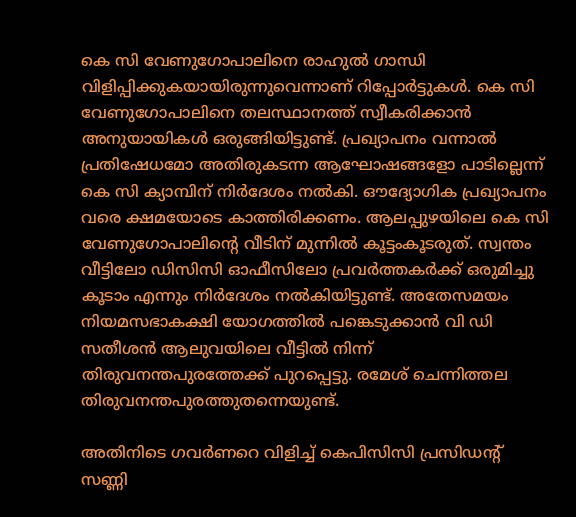കെ സി വേണുഗോപാലിനെ രാഹുല്‍ ഗാന്ധി വിളിപ്പിക്കുകയായിരുന്നുവെന്നാണ് റിപ്പോര്‍ട്ടുകള്‍. കെ സി വേണുഗോപാലിനെ തലസ്ഥാനത്ത് സ്വീകരിക്കാന്‍ അനുയായികള്‍ ഒരുങ്ങിയിട്ടുണ്ട്. പ്രഖ്യാപനം വന്നാല്‍ പ്രതിഷേധമോ അതിരുകടന്ന ആഘോഷങ്ങളോ പാടില്ലെന്ന് കെ സി ക്യാമ്പിന് നിര്‍ദേശം നല്‍കി. ഔദ്യോഗിക പ്രഖ്യാപനം വരെ ക്ഷമയോടെ കാത്തിരിക്കണം. ആലപ്പുഴയിലെ കെ സി വേണുഗോപാലിന്റെ വീടിന് മുന്നില്‍ കൂട്ടംകൂടരുത്. സ്വന്തം വീട്ടിലോ ഡിസിസി ഓഫീസിലോ പ്രവര്‍ത്തകര്‍ക്ക് ഒരുമിച്ചു കൂടാം എന്നും നിര്‍ദേശം നല്‍കിയിട്ടുണ്ട്. അതേസമയം നിയമസഭാകക്ഷി യോഗത്തില്‍ പങ്കെടുക്കാന്‍ വി ഡി സതീശന്‍ ആലുവയിലെ വീട്ടില്‍ നിന്ന് തിരുവനന്തപുരത്തേക്ക് പുറപ്പെട്ടു. രമേശ് ചെന്നിത്തല തിരുവനന്തപുരത്തുതന്നെയുണ്ട്.

അതിനിടെ ഗവര്‍ണറെ വിളിച്ച് കെപിസിസി പ്രസിഡന്റ് സണ്ണി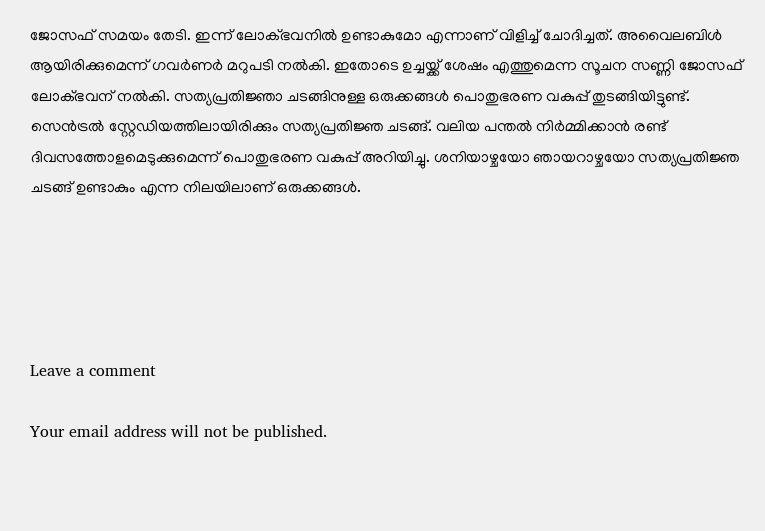ജോസഫ് സമയം തേടി. ഇന്ന് ലോക്ഭവനില്‍ ഉണ്ടാകുമോ എന്നാണ് വിളിച്ച് ചോദിച്ചത്. അവൈലബിള്‍ ആയിരിക്കുമെന്ന് ഗവര്‍ണര്‍ മറുപടി നല്‍കി. ഇതോടെ ഉച്ചയ്ക്ക് ശേഷം എത്തുമെന്ന സൂചന സണ്ണി ജോസഫ് ലോക്ഭവന് നല്‍കി. സത്യപ്രതിജ്ഞാ ചടങ്ങിനുള്ള ഒരുക്കങ്ങള്‍ പൊതുഭരണ വകുപ്പ് തുടങ്ങിയിട്ടുണ്ട്. സെന്‍ട്രല്‍ സ്റ്റേഡിയത്തിലായിരിക്കും സത്യപ്രതിജ്ഞ ചടങ്ങ്. വലിയ പന്തല്‍ നിര്‍മ്മിക്കാന്‍ രണ്ട് ദിവസത്തോളമെടുക്കുമെന്ന് പൊതുഭരണ വകുപ്പ് അറിയിച്ചു. ശനിയാഴ്ചയോ ഞായറാഴ്ചയോ സത്യപ്രതിജ്ഞ ചടങ്ങ് ഉണ്ടാകും എന്ന നിലയിലാണ് ഒരുക്കങ്ങള്‍.





Leave a comment

Your email address will not be published.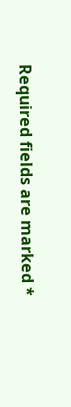Required fields are marked *